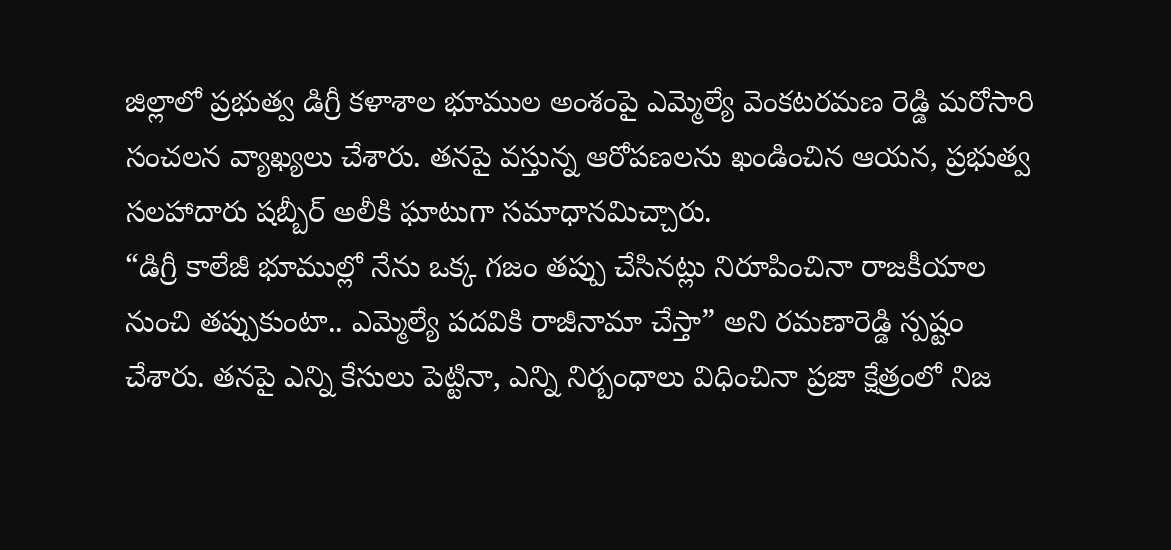జిల్లాలో ప్రభుత్వ డిగ్రీ కళాశాల భూముల అంశంపై ఎమ్మెల్యే వెంకటరమణ రెడ్డి మరోసారి సంచలన వ్యాఖ్యలు చేశారు. తనపై వస్తున్న ఆరోపణలను ఖండించిన ఆయన, ప్రభుత్వ సలహాదారు షబ్బీర్ అలీకి ఘాటుగా సమాధానమిచ్చారు.
“డిగ్రీ కాలేజీ భూముల్లో నేను ఒక్క గజం తప్పు చేసినట్లు నిరూపించినా రాజకీయాల నుంచి తప్పుకుంటా.. ఎమ్మెల్యే పదవికి రాజీనామా చేస్తా” అని రమణారెడ్డి స్పష్టం చేశారు. తనపై ఎన్ని కేసులు పెట్టినా, ఎన్ని నిర్బంధాలు విధించినా ప్రజా క్షేత్రంలో నిజ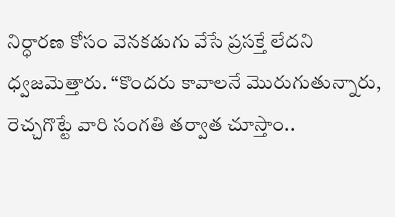నిర్ధారణ కోసం వెనకడుగు వేసే ప్రసక్తే లేదని ధ్వజమెత్తారు. “కొందరు కావాలనే మొరుగుతున్నారు, రెచ్చగొట్టే వారి సంగతి తర్వాత చూస్తాం..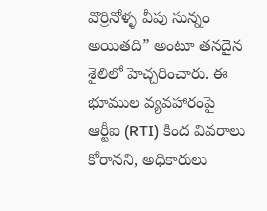వొర్రినోళ్ళ వీపు సున్నం అయితది” అంటూ తనదైన శైలిలో హెచ్చరించారు. ఈ భూముల వ్యవహారంపై ఆర్టీఐ (RTI) కింద వివరాలు కోరానని, అధికారులు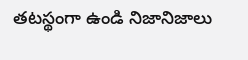తటస్థంగా ఉండి నిజానిజాలు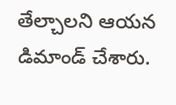తేల్చాలని ఆయన డిమాండ్ చేశారు.